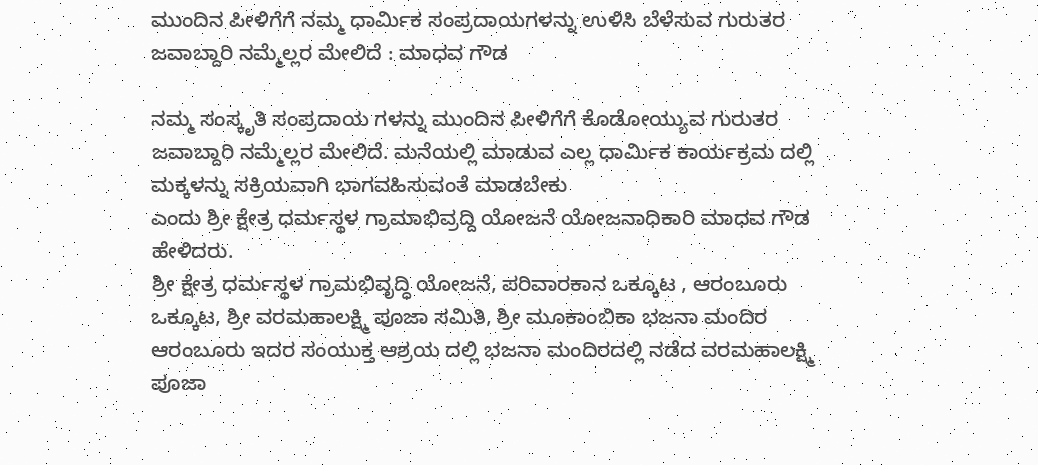ಮುಂದಿನ ಪೀಳಿಗೆಗೆ ನಮ್ಮ ಧಾರ್ಮಿಕ ಸಂಪ್ರದಾಯಗಳನ್ನು ಉಳಿಸಿ ಬೆಳೆಸುವ ಗುರುತರ ಜವಾಬ್ದಾರಿ ನಮ್ಮೆಲ್ಲರ ಮೇಲಿದೆ : ಮಾಧವ ಗೌಡ

ನಮ್ಮ ಸಂಸ್ಕೃತಿ ಸಂಪ್ರದಾಯ ಗಳನ್ನು ಮುಂದಿನ ಪೀಳಿಗೆಗೆ ಕೊಡೋಯ್ಯುವ ಗುರುತರ ಜವಾಬ್ದಾರಿ ನಮ್ಮೆಲ್ಲರ ಮೇಲಿದೆ. ಮನೆಯಲ್ಲಿ ಮಾಡುವ ಎಲ್ಲ ಧಾರ್ಮಿಕ ಕಾರ್ಯಕ್ರಮ ದಲ್ಲಿ ಮಕ್ಕಳನ್ನು ಸಕ್ರಿಯವಾಗಿ ಭಾಗವಹಿಸುವಂತೆ ಮಾಡಬೇಕು
ಎಂದು ಶ್ರೀ ಕ್ಷೇತ್ರ ಧರ್ಮಸ್ಥಳ ಗ್ರಾಮಾಭಿವ್ರದ್ದಿ ಯೋಜನೆ ಯೋಜನಾಧಿಕಾರಿ ಮಾಧವ ಗೌಡ ಹೇಳಿದರು.
ಶ್ರೀ ಕ್ಷೇತ್ರ ಧರ್ಮಸ್ಥಳ ಗ್ರಾಮಭಿವೃದ್ಧಿ ಯೋಜನೆ, ಪರಿವಾರಕಾನ ಒಕ್ಕೂಟ , ಆರಂಬೂರು ಒಕ್ಕೂಟ, ಶ್ರೀ ವರಮಹಾಲಕ್ಷ್ಮಿ ಪೂಜಾ ಸಮಿತಿ, ಶ್ರೀ ಮೂಕಾಂಬಿಕಾ ಭಜನಾ ಮಂದಿರ ಆರಂಬೂರು ಇದರ ಸಂಯುಕ್ತ ಆಶ್ರಯ ದಲ್ಲಿ ಭಜನಾ ಮಂದಿರದಲ್ಲಿ ನಡೆದ ವರಮಹಾಲಕ್ಷ್ಮಿ ಪೂಜಾ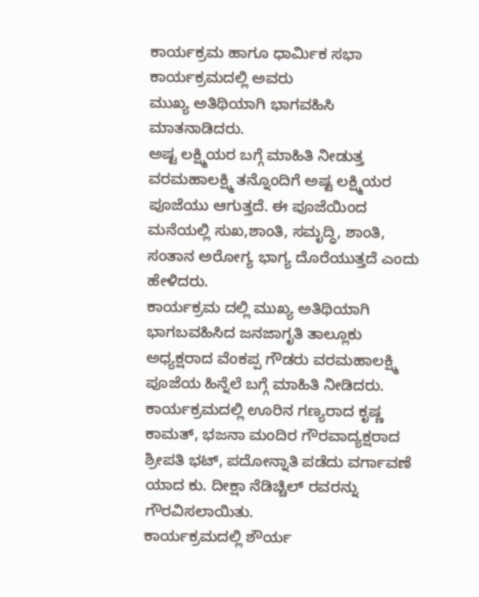ಕಾರ್ಯಕ್ರಮ ಹಾಗೂ ಧಾರ್ಮಿಕ ಸಭಾ ಕಾರ್ಯಕ್ರಮದಲ್ಲಿ ಅವರು
ಮುಖ್ಯ ಅತಿಥಿಯಾಗಿ ಭಾಗವಹಿಸಿ ಮಾತನಾಡಿದರು.
ಅಷ್ಟ ಲಕ್ಷ್ಮಿಯರ ಬಗ್ಗೆ ಮಾಹಿತಿ ನೀಡುತ್ತ ವರಮಹಾಲಕ್ಷ್ಮಿ ತನ್ನೊಂದಿಗೆ ಅಷ್ಟ ಲಕ್ಷ್ಮಿಯರ ಪೂಜೆಯು ಆಗುತ್ತದೆ. ಈ ಪೂಜೆಯಿಂದ ಮನೆಯಲ್ಲಿ ಸುಖ,ಶಾಂತಿ, ಸಮೃದ್ಧಿ, ಶಾಂತಿ, ಸಂತಾನ ಅರೋಗ್ಯ ಭಾಗ್ಯ ದೊರೆಯುತ್ತದೆ ಎಂದು ಹೇಳಿದರು.
ಕಾರ್ಯಕ್ರಮ ದಲ್ಲಿ ಮುಖ್ಯ ಅತಿಥಿಯಾಗಿ ಭಾಗಬವಹಿಸಿದ ಜನಜಾಗೃತಿ ತಾಲ್ಲೂಕು ಅಧ್ಯಕ್ಷರಾದ ವೆಂಕಪ್ಪ ಗೌಡರು ವರಮಹಾಲಕ್ಷ್ಮಿ ಪೂಜೆಯ ಹಿನ್ನೆಲೆ ಬಗ್ಗೆ ಮಾಹಿತಿ ನೀಡಿದರು.
ಕಾರ್ಯಕ್ರಮದಲ್ಲಿ ಊರಿನ ಗಣ್ಯರಾದ ಕೃಷ್ಣ ಕಾಮತ್, ಭಜನಾ ಮಂದಿರ ಗೌರವಾದ್ಯಕ್ಷರಾದ ಶ್ರೀಪತಿ ಭಟ್, ಪದೋನ್ನಾತಿ ಪಡೆದು ವರ್ಗಾವಣೆ ಯಾದ ಕು. ದೀಕ್ಷಾ ನೆಡಿಚ್ಚಿಲ್ ರವರನ್ನು ಗೌರವಿಸಲಾಯಿತು.
ಕಾರ್ಯಕ್ರಮದಲ್ಲಿ ಶೌರ್ಯ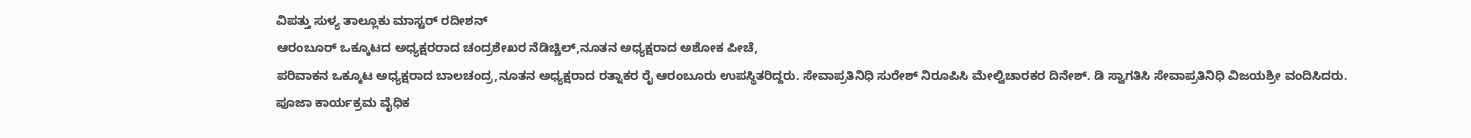ವಿಪತ್ತು ಸುಳ್ಯ ತಾಲ್ಲೂಕು ಮಾಸ್ಟರ್ ರದೀಶನ್
ಆರಂಬೂರ್ ಒಕ್ಕೂಟದ ಅಧ್ಯಕ್ಷರರಾದ ಚಂದ್ರಶೇಖರ ನೆಡಿಚ್ಚಿಲ್,ನೂತನ ಅಧ್ಯಕ್ಷರಾದ ಅಶೋಕ ಪೀಚೆ,
ಪರಿವಾಕನ ಒಕ್ಕೂಟ ಅಧ್ಯಕ್ಷರಾದ ಬಾಲಚಂದ್ರ,ನೂತನ ಅಧ್ಯಕ್ಷರಾದ ರತ್ನಾಕರ ರೈ ಆರಂಬೂರು ಉಪಸ್ಥಿತರಿದ್ದರು. ಸೇವಾಪ್ರತಿನಿಧಿ ಸುರೇಶ್ ನಿರೂಪಿಸಿ ಮೇಲ್ವಿಚಾರಕರ ದಿನೇಶ್. ಡಿ ಸ್ವಾಗತಿಸಿ ಸೇವಾಪ್ರತಿನಿಧಿ ವಿಜಯಶ್ರೀ ವಂದಿಸಿದರು.
ಪೂಜಾ ಕಾರ್ಯಕ್ರಮ ವೈಧಿಕ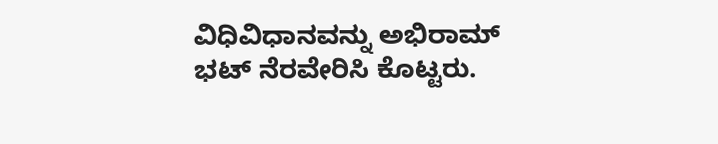ವಿಧಿವಿಧಾನವನ್ನು ಅಭಿರಾಮ್ ಭಟ್ ನೆರವೇರಿಸಿ ಕೊಟ್ಟರು.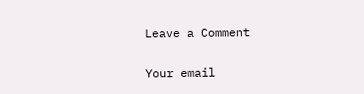Leave a Comment

Your email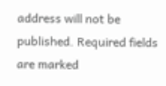address will not be published. Required fields are marked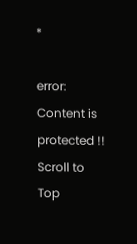*

error: Content is protected !!
Scroll to Top